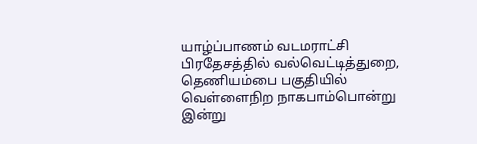யாழ்ப்பாணம் வடமராட்சி பிரதேசத்தில் வல்வெட்டித்துறை, தெணியம்பை பகுதியில் வெள்ளைநிற நாகபாம்பொன்று இன்று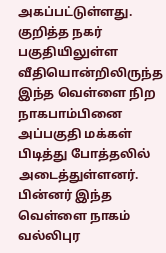அகப்பட்டுள்ளது.
குறித்த நகர் பகுதியிலுள்ள வீதியொன்றிலிருந்த இந்த வெள்ளை நிற நாகபாம்பினை அப்பகுதி மக்கள் பிடித்து போத்தலில் அடைத்துள்ளனர்.
பின்னர் இந்த வெள்ளை நாகம் வல்லிபுர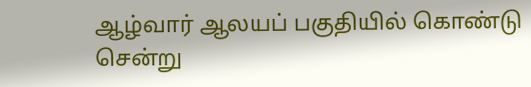ஆழ்வார் ஆலயப் பகுதியில் கொண்டு சென்று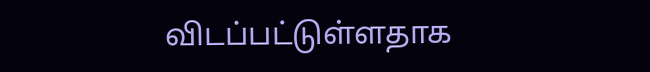விடப்பட்டுள்ளதாக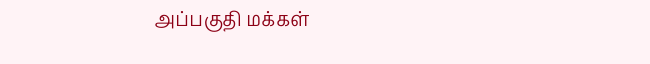அப்பகுதி மக்கள்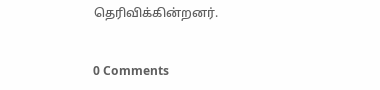தெரிவிக்கின்றனர்.


0 Comments